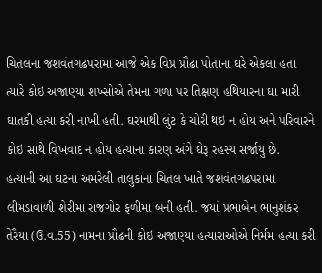ચિતલના જશવંતગઢપરામા આજે એક વિપ્ર પ્રૌઢા પોતાના ઘરે એકલા હતા ત્યારે કોઇ અજાણ્યા શખ્સોએ તેમના ગળા પર તિક્ષણ હથિયારના ઘા મારી ઘાતકી હત્યા કરી નાખી હતી. ઘરમાથી લુંટ કે ચોરી થઇ ન હોય અને પરિવારને કોઇ સાથે વિખવાદ ન હોય હત્યાના કારણ અંગે ઘેરૂ રહસ્ય સર્જાયુ છે.
હત્યાની આ ઘટના અમરેલી તાલુકાના ચિતલ ખાતે જશવંતગઢપરામા લીમડાવાળી શેરીમા રાજગોર ફળીમા બની હતી. જયાં પ્રભાબેન ભાનુશંકર તેરૈયા (ઉ.વ.55) નામના પ્રૌઢની કોઇ અજાણ્યા હત્યારાઓએ નિર્મમ હત્યા કરી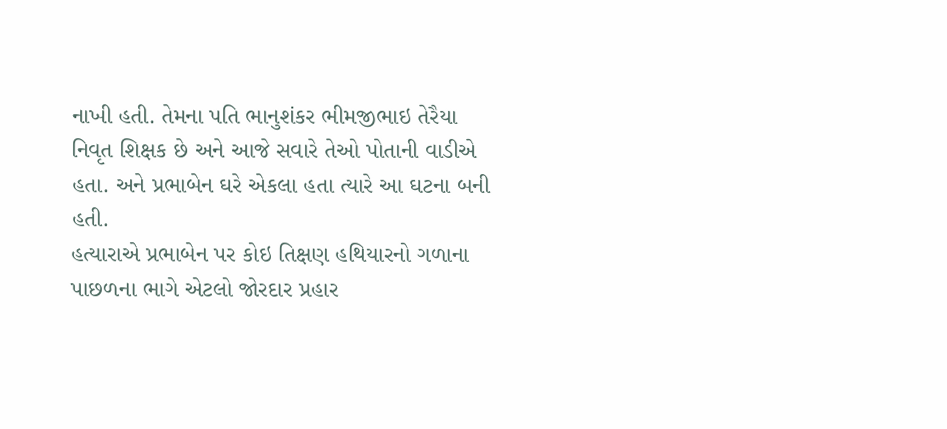નાખી હતી. તેમના પતિ ભાનુશંકર ભીમજીભાઇ તેરૈયા નિવૃત શિક્ષક છે અને આજે સવારે તેઓ પોતાની વાડીએ હતા. અને પ્રભાબેન ઘરે એકલા હતા ત્યારે આ ઘટના બની હતી.
હત્યારાએ પ્રભાબેન પર કોઇ તિક્ષણ હથિયારનો ગળાના પાછળના ભાગે એટલો જોરદાર પ્રહાર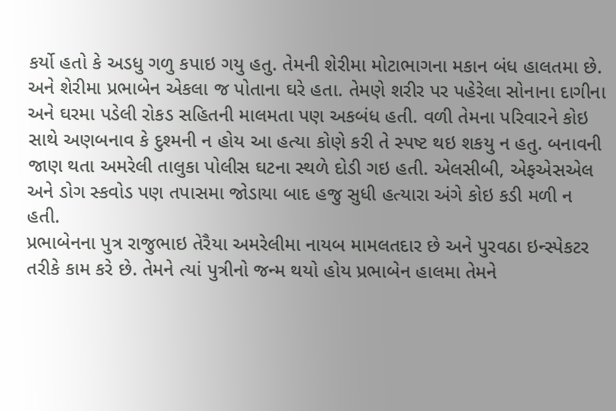કર્યો હતો કે અડધુ ગળુ કપાઇ ગયુ હતુ. તેમની શેરીમા મોટાભાગના મકાન બંધ હાલતમા છે. અને શેરીમા પ્રભાબેન એકલા જ પોતાના ઘરે હતા. તેમણે શરીર પર પહેરેલા સોનાના દાગીના અને ઘરમા પડેલી રોકડ સહિતની માલમતા પણ અકબંધ હતી. વળી તેમના પરિવારને કોઇ સાથે અણબનાવ કે દુશ્મની ન હોય આ હત્યા કોણે કરી તે સ્પષ્ટ થઇ શકયુ ન હતુ. બનાવની જાણ થતા અમરેલી તાલુકા પોલીસ ઘટના સ્થળે દોડી ગઇ હતી. એલસીબી, એફએસએલ અને ડોગ સ્કવોડ પણ તપાસમા જોડાયા બાદ હજુ સુધી હત્યારા અંગે કોઇ કડી મળી ન હતી.
પ્રભાબેનના પુત્ર રાજુભાઇ તેરૈયા અમરેલીમા નાયબ મામલતદાર છે અને પુરવઠા ઇન્સ્પેકટર તરીકે કામ કરે છે. તેમને ત્યાં પુત્રીનો જન્મ થયો હોય પ્રભાબેન હાલમા તેમને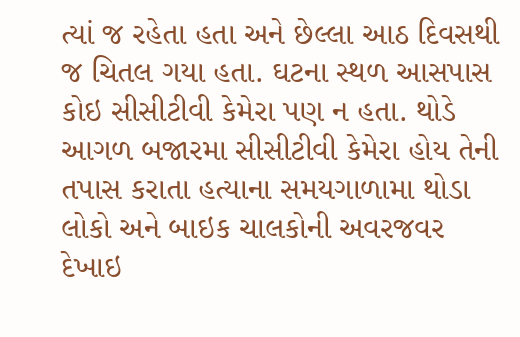ત્યાં જ રહેતા હતા અને છેલ્લા આઠ દિવસથી જ ચિતલ ગયા હતા. ઘટના સ્થળ આસપાસ કોઇ સીસીટીવી કેમેરા પણ ન હતા. થોડે આગળ બજારમા સીસીટીવી કેમેરા હોય તેની તપાસ કરાતા હત્યાના સમયગાળામા થોડા લોકો અને બાઇક ચાલકોની અવરજવર દેખાઇ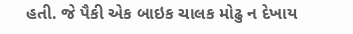હતી. જે પૈકી એક બાઇક ચાલક મોઢુ ન દેખાય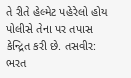તે રીતે હેલ્મેટ પહેરેલો હોય પોલીસે તેના પર તપાસ કેન્દ્રિત કરી છે. તસવીર: ભરત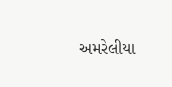અમરેલીયા